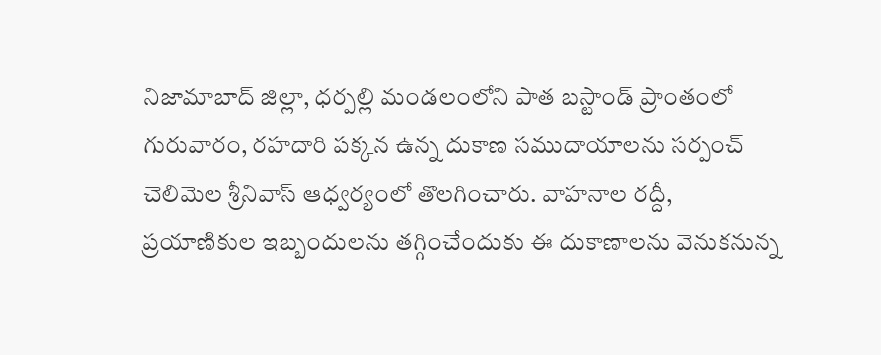నిజామాబాద్ జిల్లా, ధర్పల్లి మండలంలోని పాత బస్టాండ్ ప్రాంతంలో గురువారం, రహదారి పక్కన ఉన్న దుకాణ సముదాయాలను సర్పంచ్ చెలిమెల శ్రీనివాస్ ఆధ్వర్యంలో తొలగించారు. వాహనాల రద్దీ, ప్రయాణికుల ఇబ్బందులను తగ్గించేందుకు ఈ దుకాణాలను వెనుకనున్న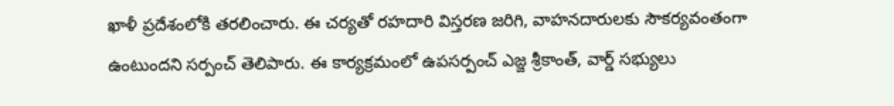ఖాళీ ప్రదేశంలోకి తరలించారు. ఈ చర్యతో రహదారి విస్తరణ జరిగి, వాహనదారులకు సౌకర్యవంతంగా ఉంటుందని సర్పంచ్ తెలిపారు. ఈ కార్యక్రమంలో ఉపసర్పంచ్ ఎజ్జ శ్రీకాంత్, వార్డ్ సభ్యులు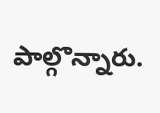పాల్గొన్నారు.